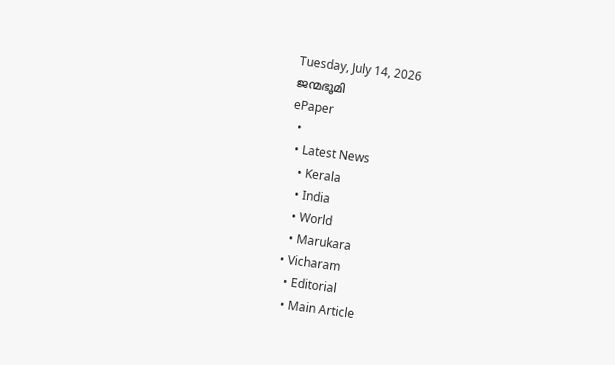Tuesday, July 14, 2026
ജന്മഭൂമി
ePaper
  •
  • Latest News
    • Kerala
    • India
    • World
    • Marukara
  • Vicharam
    • Editorial
    • Main Article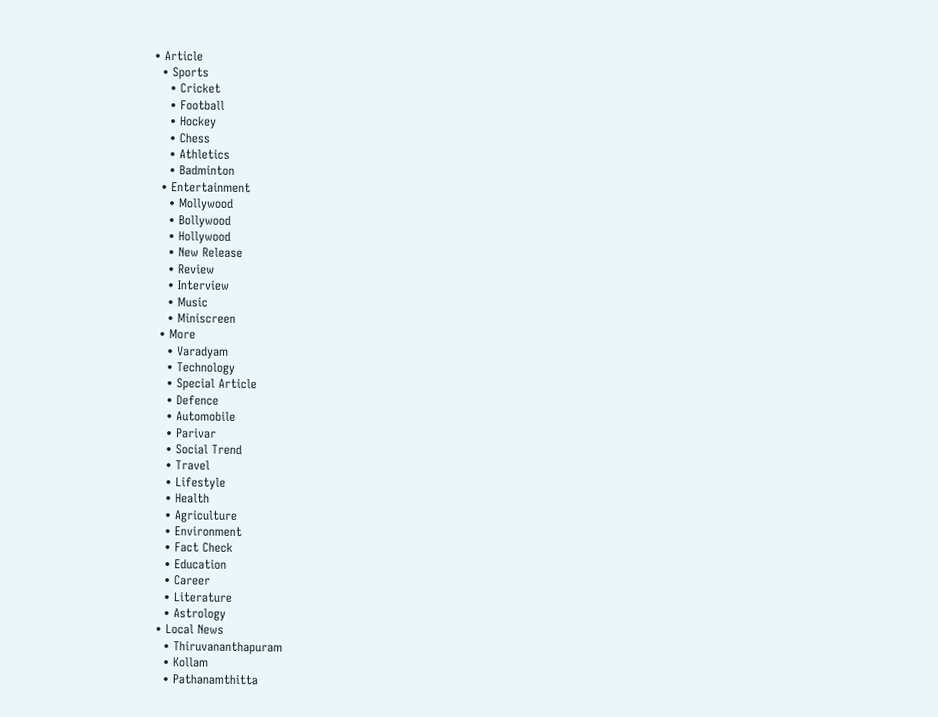• Article
  • Sports
    • Cricket
    • Football
    • Hockey
    • Chess
    • Athletics
    • Badminton
  • Entertainment
    • Mollywood
    • Bollywood
    • Hollywood
    • New Release
    • Review
    • Interview
    • Music
    • Miniscreen
  • More
    • Varadyam
    • Technology
    • Special Article
    • Defence
    • Automobile
    • Parivar
    • Social Trend
    • Travel
    • Lifestyle
    • Health
    • Agriculture
    • Environment
    • Fact Check
    • Education
    • Career
    • Literature
    • Astrology
  • Local News
    • Thiruvananthapuram
    • Kollam
    • Pathanamthitta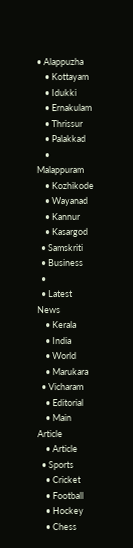• Alappuzha
    • Kottayam
    • Idukki
    • Ernakulam
    • Thrissur
    • Palakkad
    • Malappuram
    • Kozhikode
    • Wayanad
    • Kannur
    • Kasargod
  • Samskriti
  • Business
  •
  • Latest News
    • Kerala
    • India
    • World
    • Marukara
  • Vicharam
    • Editorial
    • Main Article
    • Article
  • Sports
    • Cricket
    • Football
    • Hockey
    • Chess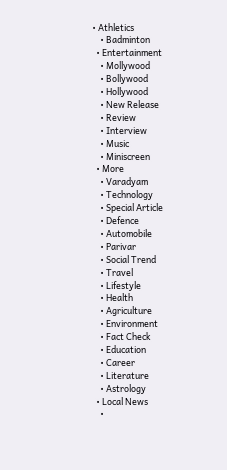• Athletics
    • Badminton
  • Entertainment
    • Mollywood
    • Bollywood
    • Hollywood
    • New Release
    • Review
    • Interview
    • Music
    • Miniscreen
  • More
    • Varadyam
    • Technology
    • Special Article
    • Defence
    • Automobile
    • Parivar
    • Social Trend
    • Travel
    • Lifestyle
    • Health
    • Agriculture
    • Environment
    • Fact Check
    • Education
    • Career
    • Literature
    • Astrology
  • Local News
    •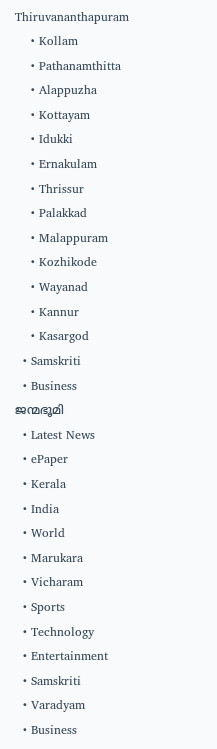Thiruvananthapuram
    • Kollam
    • Pathanamthitta
    • Alappuzha
    • Kottayam
    • Idukki
    • Ernakulam
    • Thrissur
    • Palakkad
    • Malappuram
    • Kozhikode
    • Wayanad
    • Kannur
    • Kasargod
  • Samskriti
  • Business
ജന്മഭൂമി
  • Latest News
  • ePaper
  • Kerala
  • India
  • World
  • Marukara
  • Vicharam
  • Sports
  • Technology
  • Entertainment
  • Samskriti
  • Varadyam
  • Business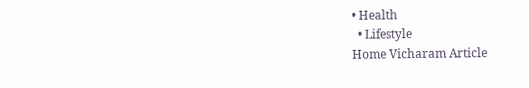• Health
  • Lifestyle
Home Vicharam Article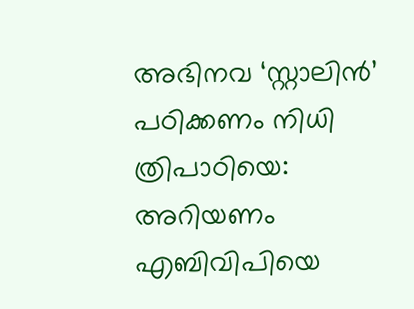അഭിനവ ‘സ്റ്റാലിന്‍’ പഠിക്കണം നിധി ത്രിപാഠിയെ: അറിയണം എബിവിപിയെ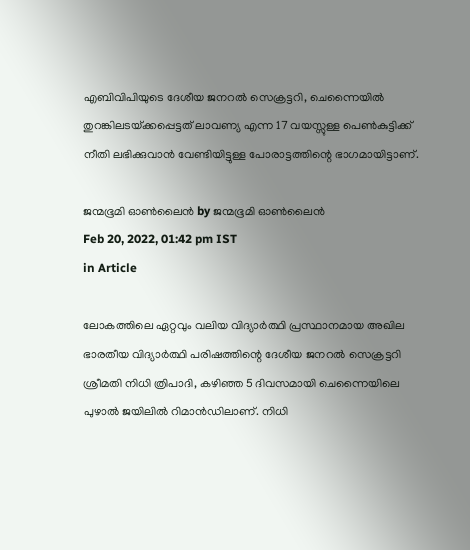എബിവിപിയുടെ ദേശീയ ജനറല്‍ സെക്രട്ടറി, ചെന്നൈയില്‍ തുറങ്കിലടയ്‌ക്കപ്പെട്ടത് ലാവണ്യ എന്ന 17 വയസ്സുള്ള പെണ്‍കുട്ടിക്ക് നീതി ലഭിക്കുവാന്‍ വേണ്ടിയിട്ടുള്ള പോരാട്ടത്തിന്റെ ഭാഗമായിട്ടാണ്.

ജന്മഭൂമി ഓണ്‍ലൈന്‍ by ജന്മഭൂമി ഓണ്‍ലൈന്‍
Feb 20, 2022, 01:42 pm IST
in Article

ലോകത്തിലെ ഏറ്റവും വലിയ വിദ്യാര്‍ത്ഥി പ്രസ്ഥാനമായ അഖില ഭാരതീയ വിദ്യാര്‍ത്ഥി പരിഷത്തിന്റെ ദേശീയ ജനറല്‍ സെക്രട്ടറി ശ്രീമതി നിധി ത്രിപാദി, കഴിഞ്ഞ 5 ദിവസമായി ചെന്നൈയിലെ പുഴാല്‍ ജയിലില്‍ റിമാന്‍ഡിലാണ്. നിധി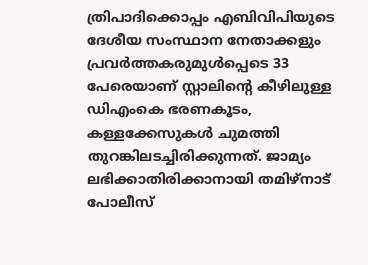ത്രിപാദിക്കൊപ്പം എബിവിപിയുടെ ദേശീയ സംസ്ഥാന നേതാക്കളും പ്രവര്‍ത്തകരുമുള്‍പ്പെടെ 33 പേരെയാണ് സ്റ്റാലിന്റെ കീഴിലുള്ള ഡിഎംകെ ഭരണകൂടം, കള്ളക്കേസുകള്‍ ചുമത്തി തുറങ്കിലടച്ചിരിക്കുന്നത്. ജാമ്യം ലഭിക്കാതിരിക്കാനായി തമിഴ്‌നാട് പോലീസ്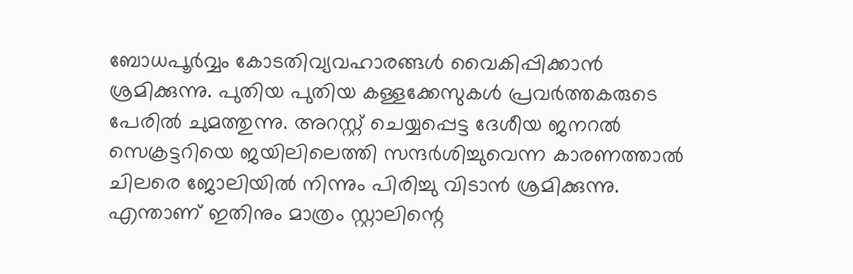ബോധപൂര്‍വ്വം കോടതിവ്യവഹാരങ്ങള്‍ വൈകിപ്പിക്കാന്‍ ശ്രമിക്കുന്നു. പുതിയ പുതിയ കള്ളക്കേസുകള്‍ പ്രവര്‍ത്തകരുടെ പേരില്‍ ചുമത്തുന്നു. അറസ്റ്റ് ചെയ്യപ്പെട്ട ദേശീയ ജനറല്‍ സെക്രട്ടറിയെ ജയിലിലെത്തി സന്ദര്‍ശിച്ചുവെന്ന കാരണത്താല്‍ ചിലരെ ജോലിയില്‍ നിന്നും പിരിച്ചു വിടാന്‍ ശ്രമിക്കുന്നു. എന്താണ് ഇതിനും മാത്രം സ്റ്റാലിന്റെ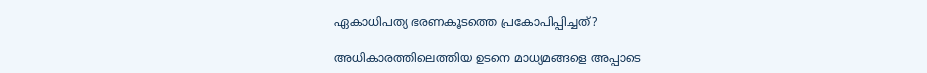ഏകാധിപത്യ ഭരണകൂടത്തെ പ്രകോപിപ്പിച്ചത്?

അധികാരത്തിലെത്തിയ ഉടനെ മാധ്യമങ്ങളെ അപ്പാടെ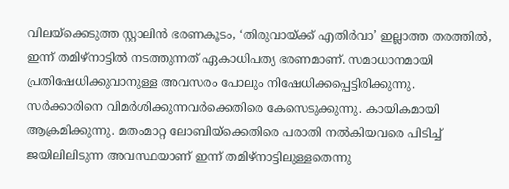വിലയ്‌ക്കെടുത്ത സ്റ്റാലിന്‍ ഭരണകൂടം, ‘തിരുവായ്‌ക്ക് എതിര്‍വാ’ ഇല്ലാത്ത തരത്തില്‍, ഇന്ന് തമിഴ്‌നാട്ടില്‍ നടത്തുന്നത് ഏകാധിപത്യ ഭരണമാണ്. സമാധാനമായി പ്രതിഷേധിക്കുവാനുള്ള അവസരം പോലും നിഷേധിക്കപ്പെട്ടിരിക്കുന്നു. സര്‍ക്കാരിനെ വിമര്‍ശിക്കുന്നവര്‍ക്കെതിരെ കേസെടുക്കുന്നു. കായികമായി ആക്രമിക്കുന്നു. മതംമാറ്റ ലോബിയ്‌ക്കെതിരെ പരാതി നല്‍കിയവരെ പിടിച്ച് ജയിലിലിടുന്ന അവസ്ഥയാണ് ഇന്ന് തമിഴ്‌നാട്ടിലുള്ളതെന്നു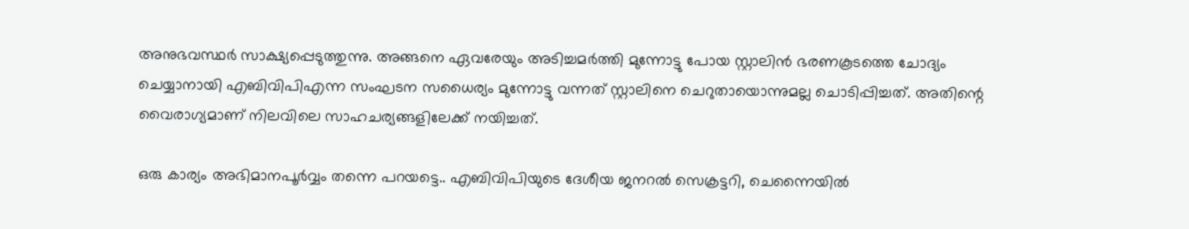അനുഭവസ്ഥര്‍ സാക്ഷ്യപ്പെടുത്തുന്നു. അങ്ങനെ ഏവരേയും അടിച്ചമര്‍ത്തി മുന്നോട്ടു പോയ സ്റ്റാലിന്‍ ഭരണകൂടത്തെ ചോദ്യം ചെയ്യാനായി എബിവിപിഎന്ന സംഘടന സധൈര്യം മുന്നോട്ടു വന്നത് സ്റ്റാലിനെ ചെറുതായൊന്നുമല്ല ചൊടിപ്പിച്ചത്. അതിന്റെ വൈരാഗ്യമാണ് നിലവിലെ സാഹചര്യങ്ങളിലേക്ക് നയിച്ചത്.

ഒരു കാര്യം അഭിമാനപൂര്‍വ്വം തന്നെ പറയട്ടെ.. എബിവിപിയുടെ ദേശീയ ജനറല്‍ സെക്രട്ടറി, ചെന്നൈയില്‍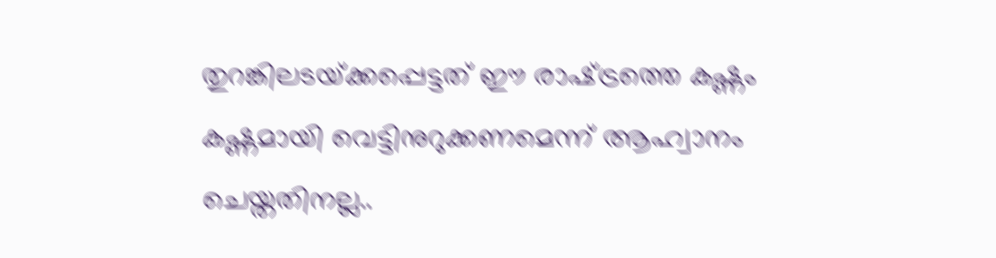തുറങ്കിലടയ്‌ക്കപ്പെട്ടത് ഈ രാഷ്‌ട്രത്തെ കഷ്ണം കഷ്ണമായി വെട്ടിനുറുക്കണമെന്ന് ആഹ്വാനം ചെയ്തതിനല്ല..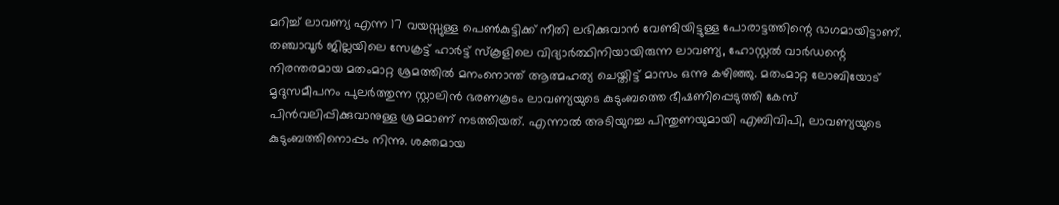മറിച്ച് ലാവണ്യ എന്ന 17 വയസ്സുള്ള പെണ്‍കുട്ടിക്ക് നീതി ലഭിക്കുവാന്‍ വേണ്ടിയിട്ടുള്ള പോരാട്ടത്തിന്റെ ഭാഗമായിട്ടാണ്. തഞ്ചാവൂര്‍ ജില്ലയിലെ സേക്രട്ട് ഹാര്‍ട്ട് സ്‌കൂളിലെ വിദ്യാര്‍ത്ഥിനിയായിരുന്ന ലാവണ്യ, ഹോസ്റ്റല്‍ വാര്‍ഡന്റെ നിരന്തരമായ മതംമാറ്റ ശ്രമത്തില്‍ മനംനൊന്ത് ആത്മഹത്യ ചെയ്തിട്ട് മാസം ഒന്നു കഴിഞ്ഞു. മതംമാറ്റ ലോബിയോട് മൃദുസമീപനം പുലര്‍ത്തുന്ന സ്റ്റാലിന്‍ ഭരണകൂടം ലാവണ്യയുടെ കുടുംബത്തെ ഭീഷണിപ്പെടുത്തി കേസ് പിന്‍വലിപ്പിക്കുവാനുള്ള ശ്രമമാണ് നടത്തിയത്. എന്നാല്‍ അടിയുറച്ച പിന്തുണയുമായി എബിവിപി, ലാവണ്യയുടെ കുടുംബത്തിനൊപ്പം നിന്നു. ശക്തമായ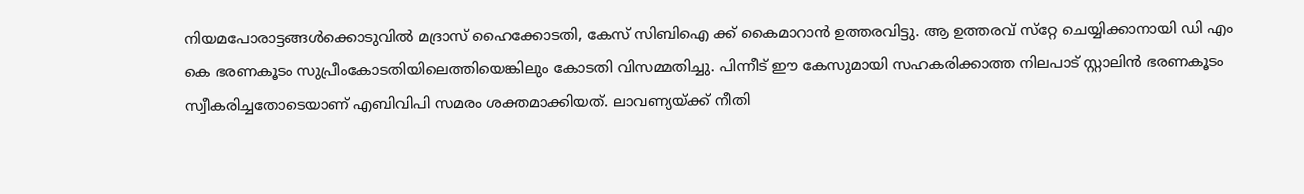നിയമപോരാട്ടങ്ങള്‍ക്കൊടുവില്‍ മദ്രാസ് ഹൈക്കോടതി, കേസ് സിബിഐ ക്ക് കൈമാറാന്‍ ഉത്തരവിട്ടു. ആ ഉത്തരവ് സ്‌റ്റേ ചെയ്യിക്കാനായി ഡി എം കെ ഭരണകൂടം സുപ്രീംകോടതിയിലെത്തിയെങ്കിലും കോടതി വിസമ്മതിച്ചു. പിന്നീട് ഈ കേസുമായി സഹകരിക്കാത്ത നിലപാട് സ്റ്റാലിന്‍ ഭരണകൂടം സ്വീകരിച്ചതോടെയാണ് എബിവിപി സമരം ശക്തമാക്കിയത്. ലാവണ്യയ്‌ക്ക് നീതി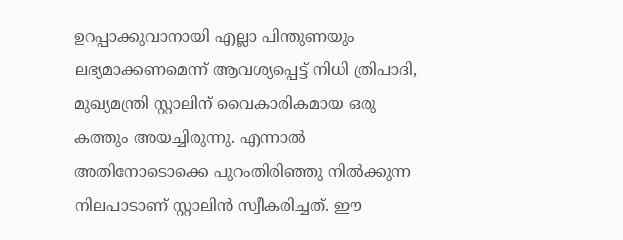ഉറപ്പാക്കുവാനായി എല്ലാ പിന്തുണയും ലഭ്യമാക്കണമെന്ന് ആവശ്യപ്പെട്ട് നിധി ത്രിപാദി, മുഖ്യമന്ത്രി സ്റ്റാലിന് വൈകാരികമായ ഒരു കത്തും അയച്ചിരുന്നു. എന്നാല്‍ അതിനോടൊക്കെ പുറംതിരിഞ്ഞു നില്‍ക്കുന്ന നിലപാടാണ് സ്റ്റാലിന്‍ സ്വീകരിച്ചത്. ഈ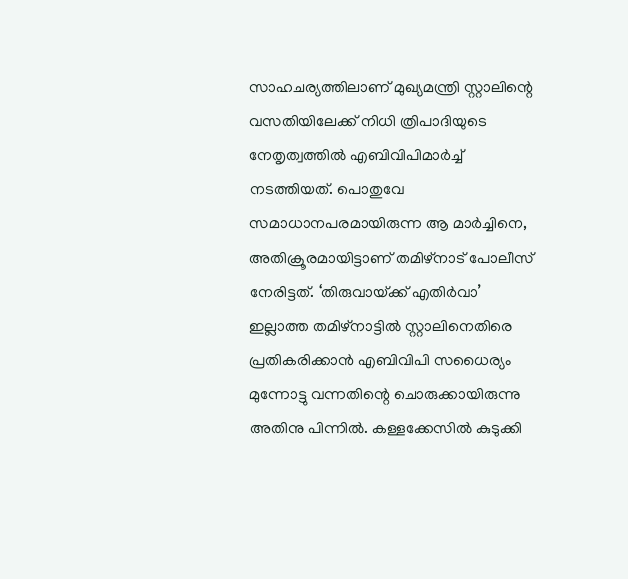സാഹചര്യത്തിലാണ് മുഖ്യമന്ത്രി സ്റ്റാലിന്റെ വസതിയിലേക്ക് നിധി ത്രിപാദിയുടെ നേതൃത്വത്തില്‍ എബിവിപിമാര്‍ച്ച് നടത്തിയത്. പൊതുവേ സമാധാനപരമായിരുന്ന ആ മാര്‍ച്ചിനെ, അതിക്രൂരമായിട്ടാണ് തമിഴ്‌നാട് പോലീസ് നേരിട്ടത്. ‘തിരുവായ്‌ക്ക് എതിര്‍വാ’ ഇല്ലാത്ത തമിഴ്‌നാട്ടില്‍ സ്റ്റാലിനെതിരെ പ്രതികരിക്കാന്‍ എബിവിപി സധൈര്യം മുന്നോട്ടു വന്നതിന്റെ ചൊരുക്കായിരുന്നു അതിനു പിന്നില്‍. കള്ളക്കേസില്‍ കുടുക്കി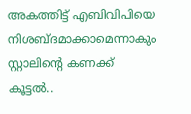അകത്തിട്ട് എബിവിപിയെ നിശബ്ദമാക്കാമെന്നാകും സ്റ്റാലിന്റെ കണക്ക് കൂട്ടല്‍..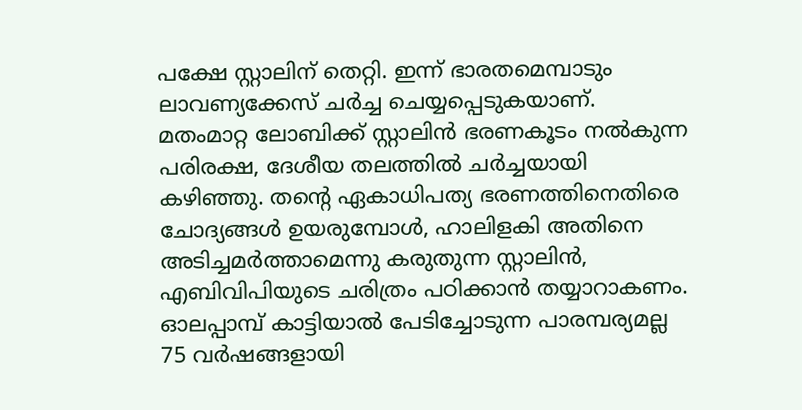പക്ഷേ സ്റ്റാലിന് തെറ്റി. ഇന്ന് ഭാരതമെമ്പാടും ലാവണ്യക്കേസ് ചര്‍ച്ച ചെയ്യപ്പെടുകയാണ്. മതംമാറ്റ ലോബിക്ക് സ്റ്റാലിന്‍ ഭരണകൂടം നല്‍കുന്ന പരിരക്ഷ, ദേശീയ തലത്തില്‍ ചര്‍ച്ചയായി കഴിഞ്ഞു. തന്റെ ഏകാധിപത്യ ഭരണത്തിനെതിരെ ചോദ്യങ്ങള്‍ ഉയരുമ്പോള്‍, ഹാലിളകി അതിനെ അടിച്ചമര്‍ത്താമെന്നു കരുതുന്ന സ്റ്റാലിന്‍, എബിവിപിയുടെ ചരിത്രം പഠിക്കാന്‍ തയ്യാറാകണം. ഓലപ്പാമ്പ് കാട്ടിയാല്‍ പേടിച്ചോടുന്ന പാരമ്പര്യമല്ല 75 വര്‍ഷങ്ങളായി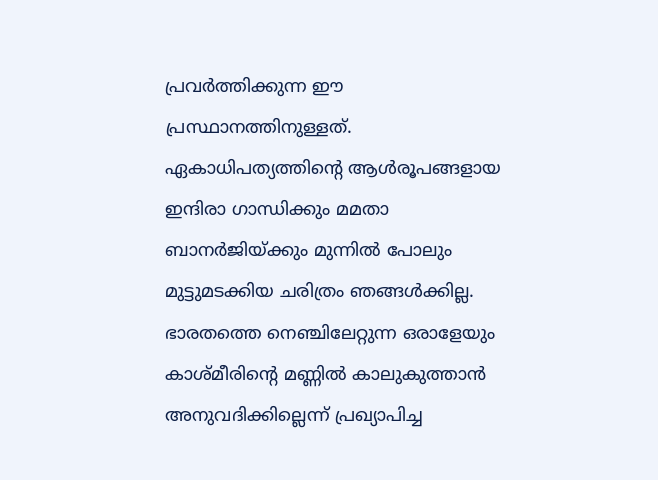പ്രവര്‍ത്തിക്കുന്ന ഈ പ്രസ്ഥാനത്തിനുള്ളത്. ഏകാധിപത്യത്തിന്റെ ആള്‍രൂപങ്ങളായ ഇന്ദിരാ ഗാന്ധിക്കും മമതാ ബാനര്‍ജിയ്‌ക്കും മുന്നില്‍ പോലും മുട്ടുമടക്കിയ ചരിത്രം ഞങ്ങള്‍ക്കില്ല. ഭാരതത്തെ നെഞ്ചിലേറ്റുന്ന ഒരാളേയും കാശ്മീരിന്റെ മണ്ണില്‍ കാലുകുത്താന്‍ അനുവദിക്കില്ലെന്ന് പ്രഖ്യാപിച്ച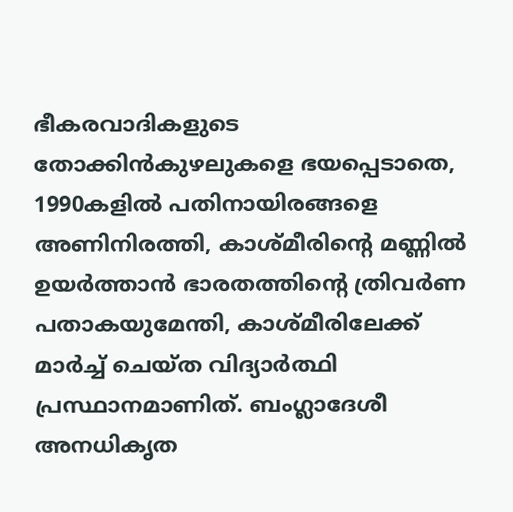ഭീകരവാദികളുടെ തോക്കിന്‍കുഴലുകളെ ഭയപ്പെടാതെ, 1990കളില്‍ പതിനായിരങ്ങളെ അണിനിരത്തി, കാശ്മീരിന്റെ മണ്ണില്‍ ഉയര്‍ത്താന്‍ ഭാരതത്തിന്റെ ത്രിവര്‍ണ പതാകയുമേന്തി, കാശ്മീരിലേക്ക് മാര്‍ച്ച് ചെയ്ത വിദ്യാര്‍ത്ഥി പ്രസ്ഥാനമാണിത്. ബംഗ്ലാദേശീ അനധികൃത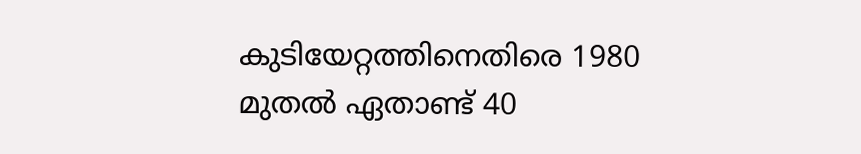കുടിയേറ്റത്തിനെതിരെ 1980 മുതല്‍ ഏതാണ്ട് 40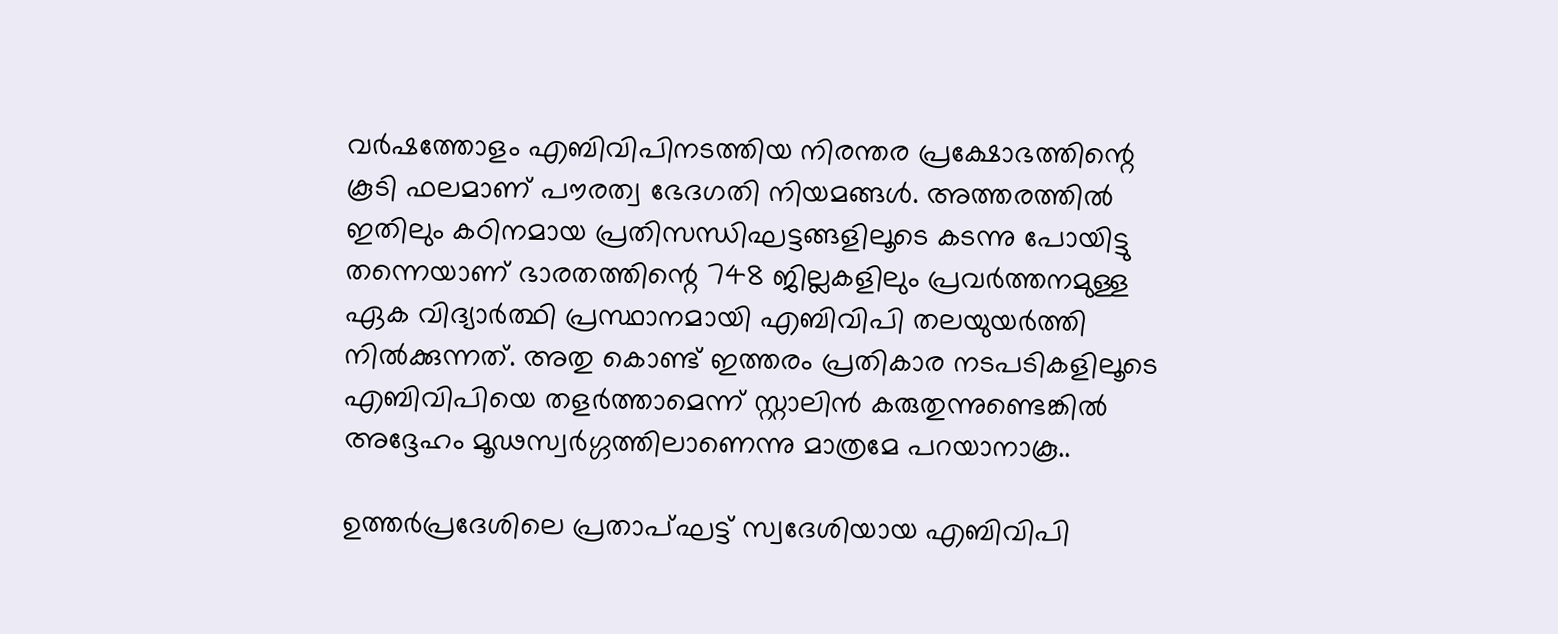വര്‍ഷത്തോളം എബിവിപിനടത്തിയ നിരന്തര പ്രക്ഷോഭത്തിന്റെ കൂടി ഫലമാണ് പൗരത്വ ഭേദഗതി നിയമങ്ങള്‍. അത്തരത്തില്‍ ഇതിലും കഠിനമായ പ്രതിസന്ധിഘട്ടങ്ങളിലൂടെ കടന്നു പോയിട്ടു തന്നെയാണ് ഭാരതത്തിന്റെ 748 ജില്ലകളിലും പ്രവര്‍ത്തനമുള്ള ഏക വിദ്യാര്‍ത്ഥി പ്രസ്ഥാനമായി എബിവിപി തലയുയര്‍ത്തി നില്‍ക്കുന്നത്. അതു കൊണ്ട് ഇത്തരം പ്രതികാര നടപടികളിലൂടെ എബിവിപിയെ തളര്‍ത്താമെന്ന് സ്റ്റാലിന്‍ കരുതുന്നുണ്ടെങ്കില്‍ അദ്ദേഹം മൂഢസ്വര്‍ഗ്ഗത്തിലാണെന്നു മാത്രമേ പറയാനാകൂ..

ഉത്തര്‍പ്രദേശിലെ പ്രതാപ്ഘട്ട് സ്വദേശിയായ എബിവിപി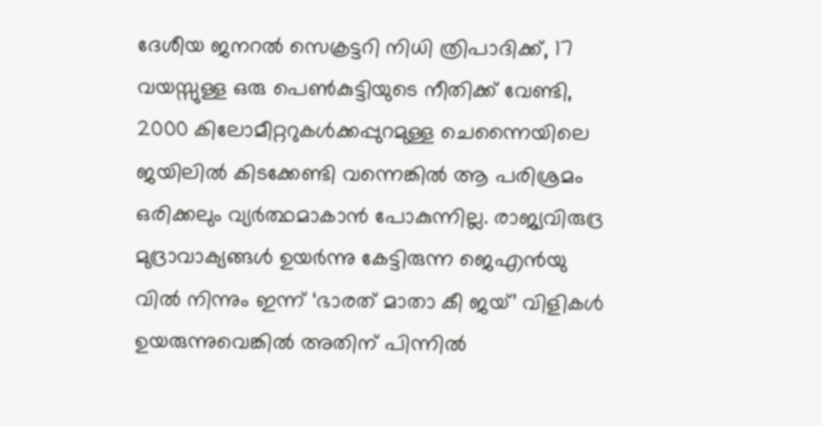ദേശീയ ജനറല്‍ സെക്രട്ടറി നിധി ത്രിപാദിക്ക്, 17 വയസ്സുള്ള ഒരു പെണ്‍കുട്ടിയുടെ നീതിക്ക് വേണ്ടി, 2000 കിലോമീറ്ററുകള്‍ക്കപ്പുറമുള്ള ചെന്നൈയിലെ ജയിലില്‍ കിടക്കേണ്ടി വന്നെങ്കില്‍ ആ പരിശ്രമം ഒരിക്കലും വ്യര്‍ത്ഥമാകാന്‍ പോകുന്നില്ല. രാജ്യവിരുദ്ര മുദ്രാവാക്യങ്ങള്‍ ഉയര്‍ന്നു കേട്ടിരുന്ന ജെഎന്‍യു വില്‍ നിന്നും ഇന്ന് ‘ഭാരത് മാതാ കീ ജയ്’ വിളികള്‍ ഉയരുന്നുവെങ്കില്‍ അതിന് പിന്നില്‍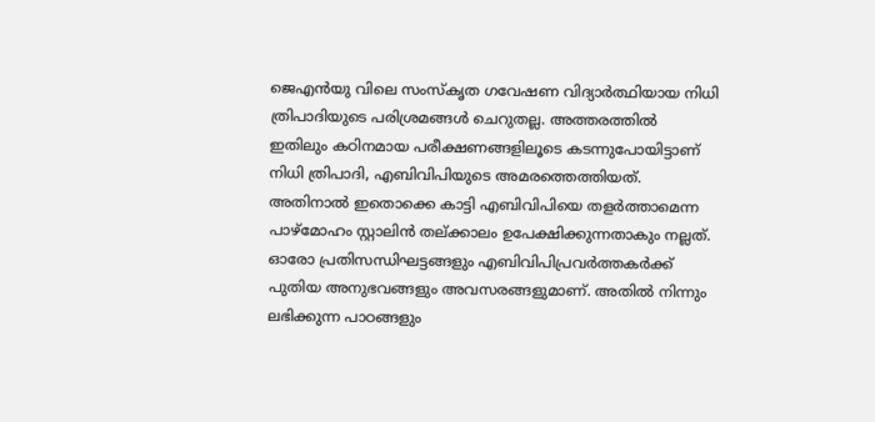ജെഎന്‍യു വിലെ സംസ്‌കൃത ഗവേഷണ വിദ്യാര്‍ത്ഥിയായ നിധി ത്രിപാദിയുടെ പരിശ്രമങ്ങള്‍ ചെറുതല്ല. അത്തരത്തില്‍ ഇതിലും കഠിനമായ പരീക്ഷണങ്ങളിലൂടെ കടന്നുപോയിട്ടാണ് നിധി ത്രിപാദി, എബിവിപിയുടെ അമരത്തെത്തിയത്. അതിനാല്‍ ഇതൊക്കെ കാട്ടി എബിവിപിയെ തളര്‍ത്താമെന്ന പാഴ്‌മോഹം സ്റ്റാലിന്‍ തല്ക്കാലം ഉപേക്ഷിക്കുന്നതാകും നല്ലത്. ഓരോ പ്രതിസന്ധിഘട്ടങ്ങളും എബിവിപിപ്രവര്‍ത്തകര്‍ക്ക് പുതിയ അനുഭവങ്ങളും അവസരങ്ങളുമാണ്. അതില്‍ നിന്നും ലഭിക്കുന്ന പാഠങ്ങളും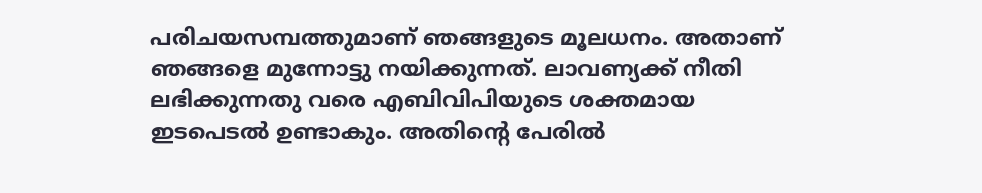പരിചയസമ്പത്തുമാണ് ഞങ്ങളുടെ മൂലധനം. അതാണ് ഞങ്ങളെ മുന്നോട്ടു നയിക്കുന്നത്. ലാവണ്യക്ക് നീതി ലഭിക്കുന്നതു വരെ എബിവിപിയുടെ ശക്തമായ ഇടപെടല്‍ ഉണ്ടാകും. അതിന്റെ പേരില്‍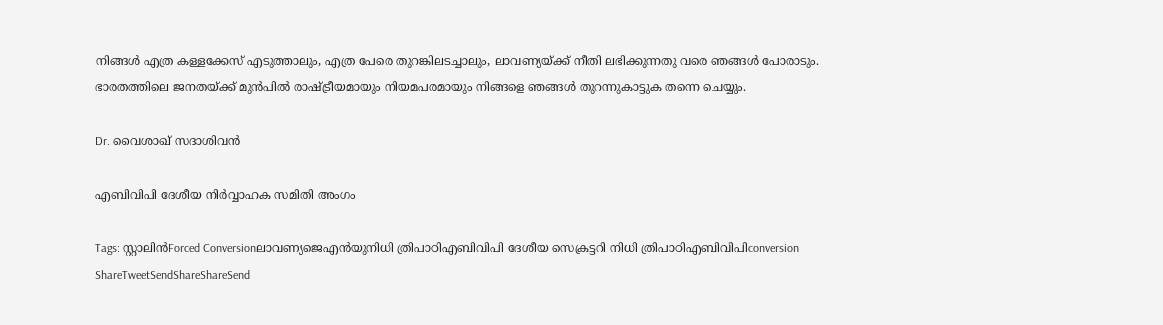നിങ്ങള്‍ എത്ര കള്ളക്കേസ് എടുത്താലും, എത്ര പേരെ തുറങ്കിലടച്ചാലും, ലാവണ്യയ്‌ക്ക് നീതി ലഭിക്കുന്നതു വരെ ഞങ്ങള്‍ പോരാടും. ഭാരതത്തിലെ ജനതയ്‌ക്ക് മുന്‍പില്‍ രാഷ്‌ട്രീയമായും നിയമപരമായും നിങ്ങളെ ഞങ്ങള്‍ തുറന്നുകാട്ടുക തന്നെ ചെയ്യും.

Dr. വൈശാഖ് സദാശിവന്‍

എബിവിപി ദേശീയ നിര്‍വ്വാഹക സമിതി അംഗം

Tags: സ്റ്റാലിന്‍Forced Conversionലാവണ്യജെഎന്‍യുനിധി ത്രിപാഠിഎബിവിപി ദേശീയ സെക്രട്ടറി നിധി ത്രിപാഠിഎബിവിപിconversion
ShareTweetSendShareShareSend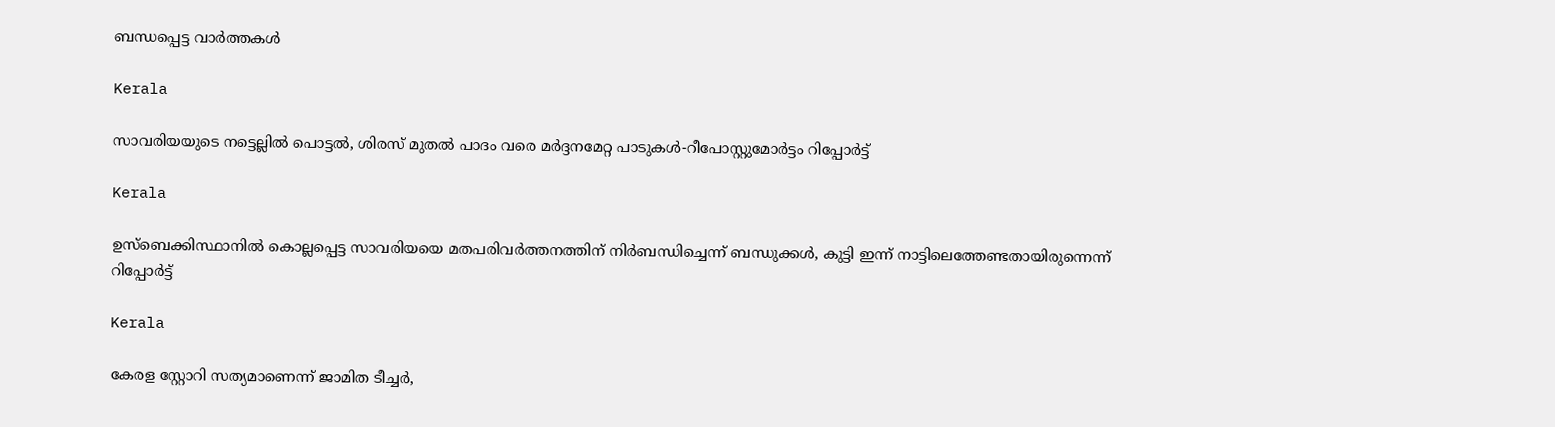ബന്ധപ്പെട്ട വാര്‍ത്തകള്‍

Kerala

സാവരിയയുടെ നട്ടെല്ലില്‍ പൊട്ടല്‍, ശിരസ് മുതല്‍ പാദം വരെ മര്‍ദ്ദനമേറ്റ പാടുകള്‍-റീപോസ്റ്റുമോര്‍ട്ടം റിപ്പോര്‍ട്ട്

Kerala

ഉസ്ബെക്കിസ്ഥാനിൽ കൊല്ലപ്പെട്ട സാവരിയയെ മതപരിവർത്തനത്തിന് നിർബന്ധിച്ചെന്ന് ബന്ധുക്കൾ, കുട്ടി ഇന്ന് നാട്ടിലെത്തേണ്ടതായിരുന്നെന്ന് റിപ്പോർട്ട്

Kerala

കേരള സ്റ്റോറി സത്യമാണെന്ന് ജാമിത ടീച്ചര്‍,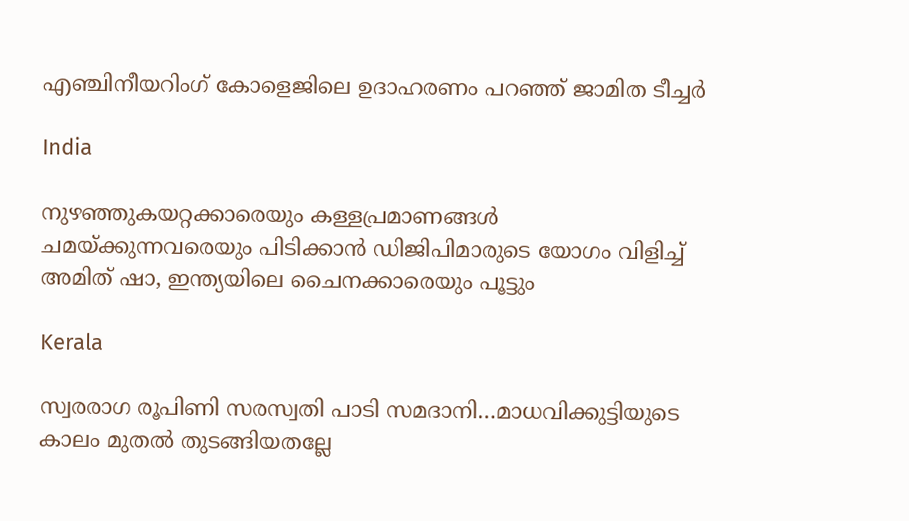എഞ്ചിനീയറിംഗ് കോളെജിലെ ഉദാഹരണം പറഞ്ഞ് ജാമിത ടീച്ചര്‍

India

നുഴഞ്ഞുകയറ്റക്കാരെയും കള്ളപ്രമാണങ്ങള്‍ ചമയ്‌ക്കുന്നവരെയും പിടിക്കാന്‍ ഡിജിപിമാരുടെ യോഗം വിളിച്ച് അമിത് ഷാ, ഇന്ത്യയിലെ ചൈനക്കാരെയും പൂട്ടും

Kerala

സ്വരരാഗ രൂപിണി സരസ്വതി പാടി സമദാനി…മാധവിക്കുട്ടിയുടെ കാലം മുതല്‍ തുടങ്ങിയതല്ലേ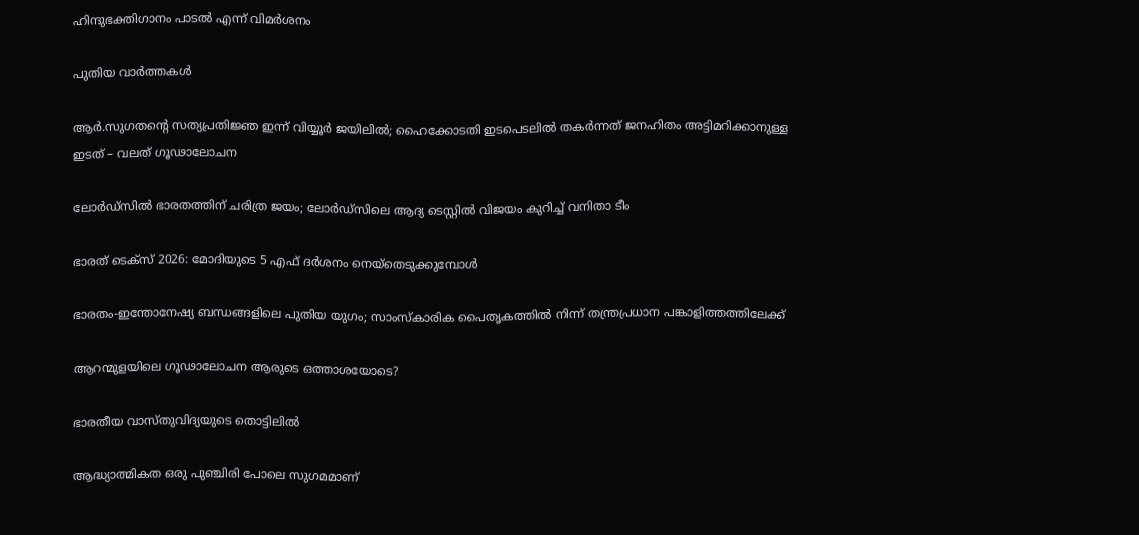ഹിന്ദുഭക്തിഗാനം പാടല്‍ എന്ന് വിമര്‍ശനം

പുതിയ വാര്‍ത്തകള്‍

ആര്‍.സുഗതന്റെ സത്യപ്രതിജ്ഞ ഇന്ന് വിയ്യൂര്‍ ജയിലില്‍; ഹൈക്കോടതി ഇടപെടലില്‍ തകര്‍ന്നത് ജനഹിതം അട്ടിമറിക്കാനുള്ള ഇടത് – വലത് ഗൂഢാലോചന

ലോര്‍ഡ്‌സില്‍ ഭാരതത്തിന് ചരിത്ര ജയം; ലോര്‍ഡ്സിലെ ആദ്യ ടെസ്റ്റില്‍ വിജയം കുറിച്ച് വനിതാ ടീം

ഭാരത് ടെക്സ് 2026: മോദിയുടെ 5 എഫ് ദര്‍ശനം നെയ്തെടുക്കുമ്പോള്‍

ഭാരതം-ഇന്തോനേഷ്യ ബന്ധങ്ങളിലെ പുതിയ യുഗം; സാംസ്‌കാരിക പൈതൃകത്തില്‍ നിന്ന് തന്ത്രപ്രധാന പങ്കാളിത്തത്തിലേക്ക്

ആറന്മുളയിലെ ഗൂഢാലോചന ആരുടെ ഒത്താശയോടെ?

ഭാരതീയ വാസ്തുവിദ്യയുടെ തൊട്ടിലില്‍

ആദ്ധ്യാത്മികത ഒരു പുഞ്ചിരി പോലെ സുഗമമാണ്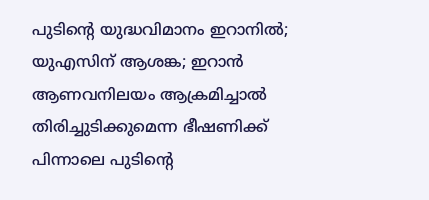പുടിന്റെ യുദ്ധവിമാനം ഇറാനില്‍; യുഎസിന് ആശങ്ക; ഇറാന്‍ ആണവനിലയം ആക്രമിച്ചാല്‍ തിരിച്ചുടിക്കുമെന്ന ഭീഷണിക്ക് പിന്നാലെ പുടിന്റെ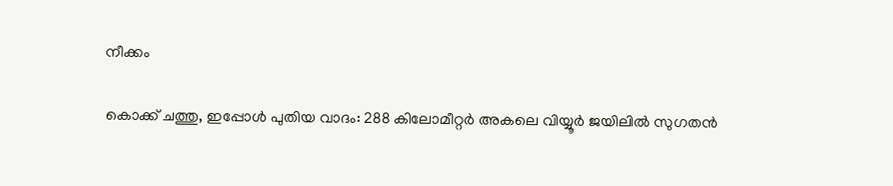നീക്കം

കൊക്ക് ചത്തു, ഇപ്പോള്‍ പുതിയ വാദം: 288 കിലോമീറ്റര്‍ അകലെ വിയ്യൂര്‍ ജയിലില്‍ സുഗതന്‍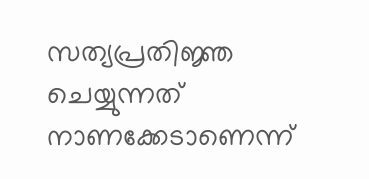സത്യപ്രതിജ്ഞ ചെയ്യുന്നത് നാണക്കേടാണെന്ന്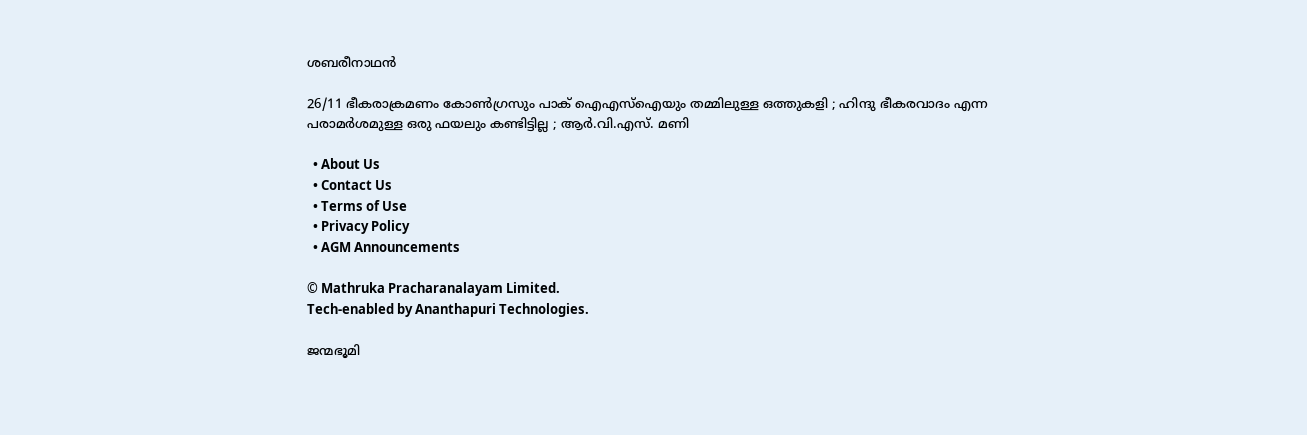ശബരീനാഥന്‍

26/11 ഭീകരാക്രമണം കോൺഗ്രസും പാക് ഐഎസ്ഐയും തമ്മിലുള്ള ഒത്തുകളി ; ഹിന്ദു ഭീകരവാദം എന്ന പരാമർശമുള്ള ഒരു ഫയലും കണ്ടിട്ടില്ല ; ആർ.വി.എസ്. മണി

  • About Us
  • Contact Us
  • Terms of Use
  • Privacy Policy
  • AGM Announcements

© Mathruka Pracharanalayam Limited.
Tech-enabled by Ananthapuri Technologies.

ജന്മഭൂമി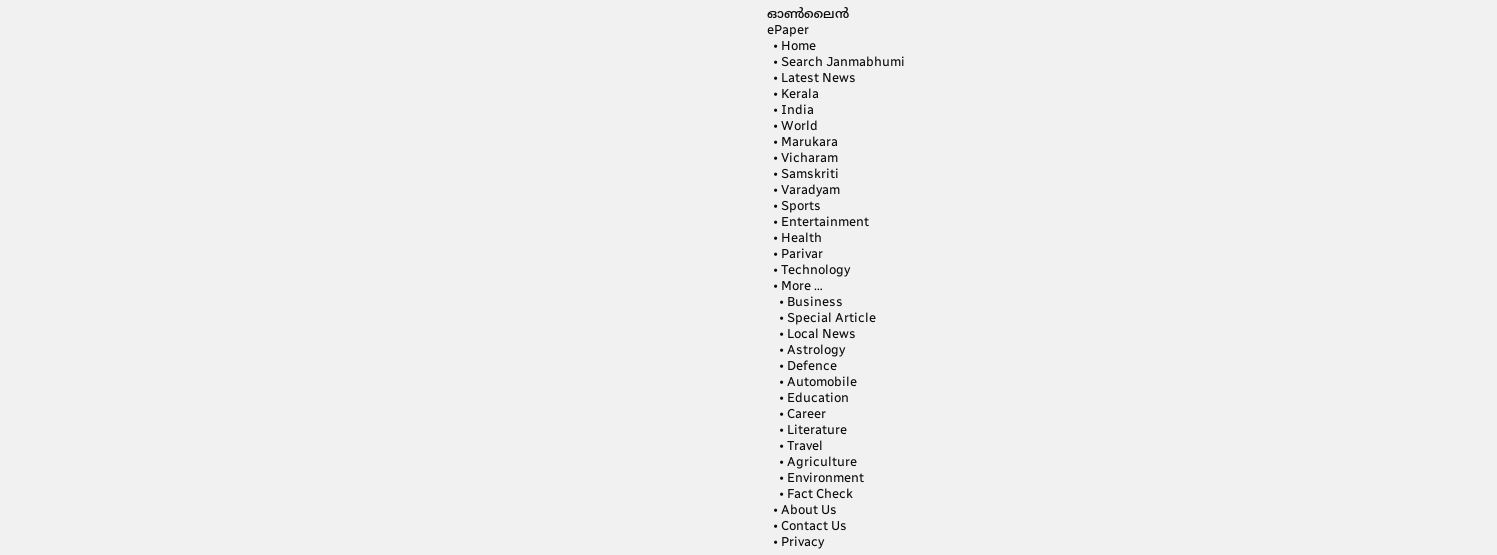ഓണ്‍ലൈന്‍
ePaper
  • Home
  • Search Janmabhumi
  • Latest News
  • Kerala
  • India
  • World
  • Marukara
  • Vicharam
  • Samskriti
  • Varadyam
  • Sports
  • Entertainment
  • Health
  • Parivar
  • Technology
  • More …
    • Business
    • Special Article
    • Local News
    • Astrology
    • Defence
    • Automobile
    • Education
    • Career
    • Literature
    • Travel
    • Agriculture
    • Environment
    • Fact Check
  • About Us
  • Contact Us
  • Privacy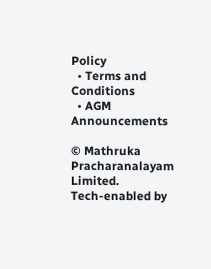Policy
  • Terms and Conditions
  • AGM Announcements

© Mathruka Pracharanalayam Limited.
Tech-enabled by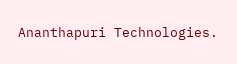Ananthapuri Technologies.